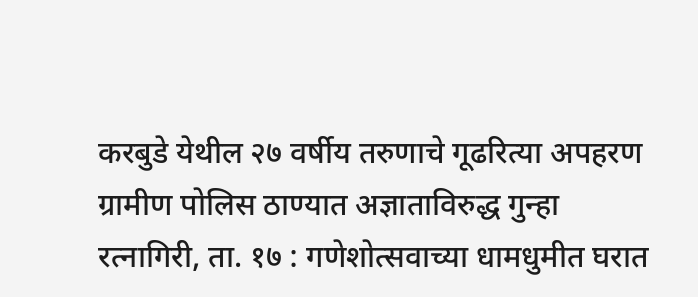करबुडे येथील २७ वर्षीय तरुणाचे गूढरित्या अपहरण
ग्रामीण पोलिस ठाण्यात अज्ञाताविरुद्ध गुन्हा
रत्नागिरी, ता. १७ : गणेशोत्सवाच्या धामधुमीत घरात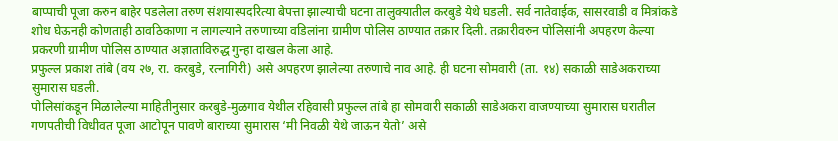बाप्पाची पूजा करुन बाहेर पडलेला तरुण संशयास्पदरित्या बेपत्ता झाल्याची घटना तालुक्यातील करबुडे येथे घडली. सर्व नातेवाईक, सासरवाडी व मित्रांकडे शोध घेऊनही कोणताही ठावठिकाणा न लागल्याने तरुणाच्या वडिलांना ग्रामीण पोलिस ठाण्यात तक्रार दिली. तक्रारीवरुन पोलिसांनी अपहरण केल्या प्रकरणी ग्रामीण पोलिस ठाण्यात अज्ञाताविरुद्ध गुन्हा दाखल केला आहे.
प्रफुल्ल प्रकाश तांबे (वय २७, रा. करबुडे, रत्नागिरी) असे अपहरण झालेल्या तरुणाचे नाव आहे. ही घटना सोमवारी (ता. १४) सकाळी साडेअकराच्या सुमारास घडली.
पोलिसांकडून मिळालेल्या माहितीनुसार करबुडे-मुळगाव येथील रहिवासी प्रफुल्ल तांबे हा सोमवारी सकाळी साडेअकरा वाजण्याच्या सुमारास घरातील गणपतीची विधीवत पूजा आटोपून पावणे बाराच्या सुमारास ‘मी निवळी येथे जाऊन येतो’ असे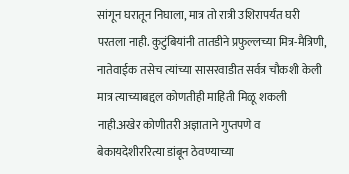सांगून घरातून निघाला, मात्र तो रात्री उशिरापर्यंत घरी परतला नाही. कुटुंबियांनी तातडीने प्रफुल्लच्या मित्र-मैत्रिणी, नातेवाईक तसेच त्यांच्या सासरवाडीत सर्वत्र चौकशी केली मात्र त्याच्याबद्दल कोणतीही माहिती मिळू शकली नाही.अखेर कोणीतरी अज्ञाताने गुप्तपणे व बेकायदेशीररित्या डांबून ठेवण्याच्या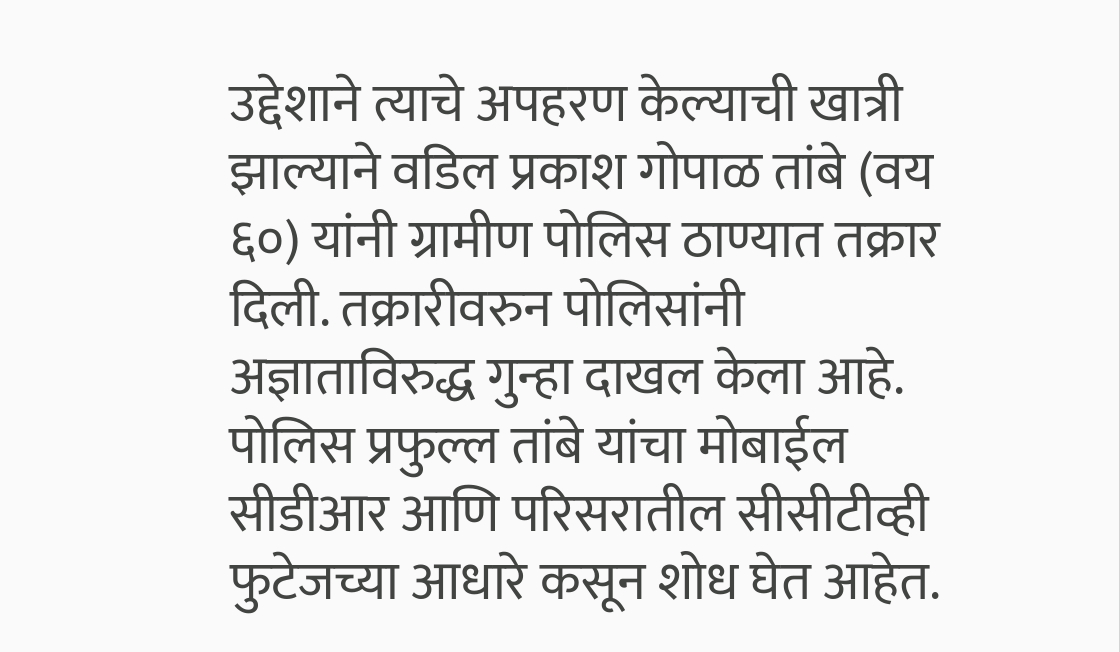उद्देशाने त्याचे अपहरण केल्याची खात्री झाल्याने वडिल प्रकाश गोपाळ तांबे (वय ६०) यांनी ग्रामीण पोलिस ठाण्यात तक्रार दिली. तक्रारीवरुन पोलिसांनी अज्ञाताविरुद्ध गुन्हा दाखल केला आहे. पोलिस प्रफुल्ल तांबे यांचा मोबाईल सीडीआर आणि परिसरातील सीसीटीव्ही फुटेजच्या आधारे कसून शोध घेत आहेत.